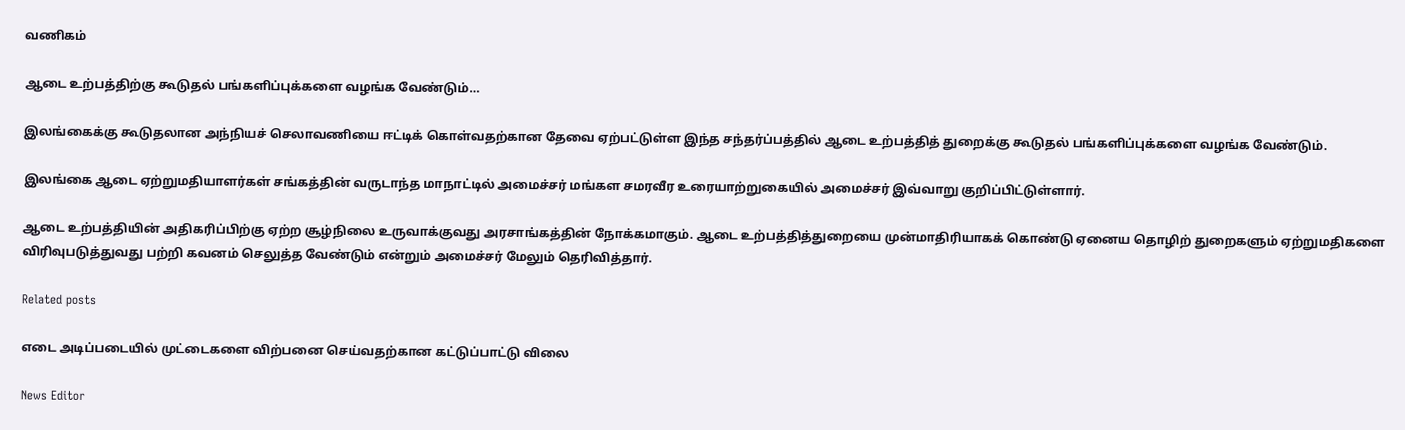வணிகம்

ஆடை உற்பத்திற்கு கூடுதல் பங்களிப்புக்களை வழங்க வேண்டும்…

இலங்கைக்கு கூடுதலான அந்நியச் செலாவணியை ஈட்டிக் கொள்வதற்கான தேவை ஏற்பட்டுள்ள இந்த சந்தர்ப்பத்தில் ஆடை உற்பத்தித் துறைக்கு கூடுதல் பங்களிப்புக்களை வழங்க வேண்டும்.

இலங்கை ஆடை ஏற்றுமதியாளர்கள் சங்கத்தின் வருடாந்த மாநாட்டில் அமைச்சர் மங்கள சமரவீர உரையாற்றுகையில் அமைச்சர் இவ்வாறு குறிப்பிட்டுள்ளார்.

ஆடை உற்பத்தியின் அதிகரிப்பிற்கு ஏற்ற சூழ்நிலை உருவாக்குவது அரசாங்கத்தின் நோக்கமாகும். ஆடை உற்பத்தித்துறையை முன்மாதிரியாகக் கொண்டு ஏனைய தொழிற் துறைகளும் ஏற்றுமதிகளை விரிவுபடுத்துவது பற்றி கவனம் செலுத்த வேண்டும் என்றும் அமைச்சர் மேலும் தெரிவித்தார்.

Related posts

எடை அடிப்படையில் முட்டைகளை விற்பனை செய்வதற்கான கட்டுப்பாட்டு விலை

News Editor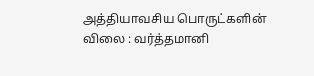அத்தியாவசிய பொருட்களின் விலை : வர்த்தமானி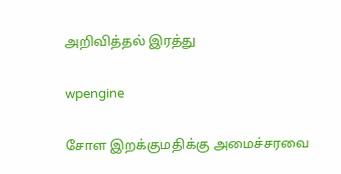அறிவித்தல் இரத்து

wpengine

சோள இறக்குமதிக்கு அமைச்சரவை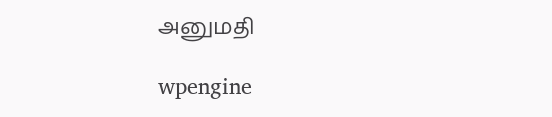அனுமதி

wpengine